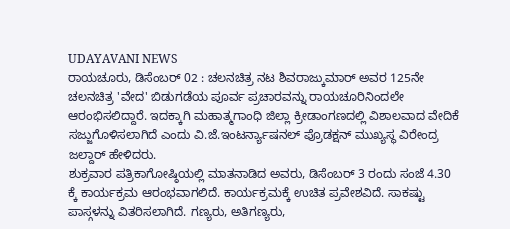UDAYAVANI NEWS
ರಾಯಚೂರು, ಡಿಸೆಂಬರ್ 02 : ಚಲನಚಿತ್ರ ನಟ ಶಿವರಾಜ್ಕುಮಾರ್ ಅವರ 125ನೇ ಚಲನಚಿತ್ರ 'ವೇದ' ಬಿಡುಗಡೆಯ ಪೂರ್ವ ಪ್ರಚಾರವನ್ನು ರಾಯಚೂರಿನಿಂದಲೇ ಆರಂಭಿಸಲಿದ್ದಾರೆ. ಇದಕ್ಕಾಗಿ ಮಹಾತ್ಮಗಾಂಧಿ ಜಿಲ್ಲಾ ಕ್ರೀಡಾಂಗಣದಲ್ಲಿ ವಿಶಾಲವಾದ ವೇದಿಕೆ ಸಜ್ಜುಗೊಳಿಸಲಾಗಿದೆ ಎಂದು ವಿ.ಜೆ.ಇಂಟರ್ನ್ಯಾಷನಲ್ ಪ್ರೊಡಕ್ಷನ್ ಮುಖ್ಯಸ್ಥ ವಿರೇಂದ್ರ ಜಲ್ದಾರ್ ಹೇಳಿದರು.
ಶುಕ್ರವಾರ ಪತ್ರಿಕಾಗೋಷ್ಠಿಯಲ್ಲಿ ಮಾತನಾಡಿದ ಅವರು, ಡಿಸೆಂಬರ್ 3 ರಂದು ಸಂಜೆ 4.30 ಕ್ಕೆ ಕಾರ್ಯಕ್ರಮ ಆರಂಭವಾಗಲಿದೆ. ಕಾರ್ಯಕ್ರಮಕ್ಕೆ ಉಚಿತ ಪ್ರವೇಶವಿದೆ. ಸಾಕಷ್ಟು ಪಾಸ್ಗಳನ್ನು ವಿತರಿಸಲಾಗಿದೆ. ಗಣ್ಯರು, ಅತಿಗಣ್ಯರು,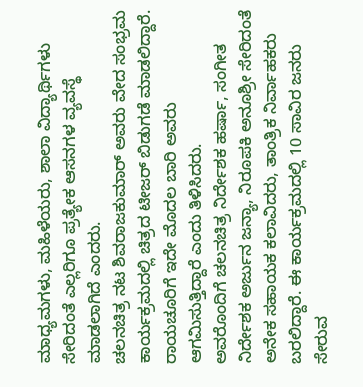ಮಾಧ್ಯಮಗಳು, ಮಹಿಳೆಯರು, ಶಾಲಾ ವಿದ್ಯಾರ್ಥಿಗಳು ಸೇರಿದಂತೆ ಎಲ್ಲರಿಗೂ ಪ್ರತ್ಯೇಕ ಆಸನಗಳ ವ್ಯವಸ್ಥೆ ಮಾಡಲಾಗಿದೆ ಎಂದರು.
ಚಲನಚಿತ್ರ ನಟ ಶಿವರಾಜಕುಮಾರ್ ಅವರು ವೇದ ಸಂಭ್ರಮ ಕಾರ್ಯಕ್ರಮದಲ್ಲಿ ಚಿತ್ರದ ಟೀಜರ್ ಬಿಡುಗಡೆ ಮಾಡಲಿದ್ದಾರೆ. ರಾಯಚೂರಿಗೆ ಇದೇ ಮೊದಲ ಬಾರಿ ಅವರು ಆಗಮಿಸುತ್ತಿದ್ದಾರೆ ಎಂದು ತಿಳಿಸಿದರು.
ಅವರೊಂದಿಗೆ ಚಲನಚಿತ್ರ ನಿರ್ದೇಶಕ ಹರ್ಷಾ, ಸಂಗೀತ ನಿರ್ದೇಶಕ ಅರ್ಜುನ ಜನ್ಯಾ, ನಿರೂಪಕಿ ಅನೂಶ್ರೀ ಸೇರಿದಂತೆ ಅನೇಕ ಸಹಾಯಕ ಕಲಾವಿದರು, ತಾಂತ್ರಿಕ ನಿರ್ವಾಹಕರು ಬರಲಿದ್ದಾರೆ. ಈ ಕಾರ್ಯಕ್ರಮದಲ್ಲಿ 10 ಸಾವಿರ ಜನರು ಸೇರುವ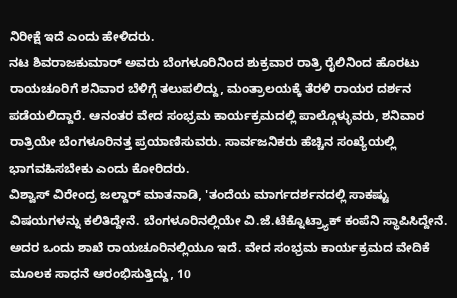ನಿರೀಕ್ಷೆ ಇದೆ ಎಂದು ಹೇಳಿದರು.
ನಟ ಶಿವರಾಜಕುಮಾರ್ ಅವರು ಬೆಂಗಳೂರಿನಿಂದ ಶುಕ್ರವಾರ ರಾತ್ರಿ ರೈಲಿನಿಂದ ಹೊರಟು ರಾಯಚೂರಿಗೆ ಶನಿವಾರ ಬೆಳಿಗ್ಗೆ ತಲುಪಲಿದ್ದು, ಮಂತ್ರಾಲಯಕ್ಕೆ ತೆರಳಿ ರಾಯರ ದರ್ಶನ ಪಡೆಯಲಿದ್ದಾರೆ. ಆನಂತರ ವೇದ ಸಂಭ್ರಮ ಕಾರ್ಯಕ್ರಮದಲ್ಲಿ ಪಾಲ್ಗೊಳ್ಳುವರು, ಶನಿವಾರ ರಾತ್ರಿಯೇ ಬೆಂಗಳೂರಿನತ್ತ ಪ್ರಯಾಣಿಸುವರು. ಸಾರ್ವಜನಿಕರು ಹೆಚ್ಚಿನ ಸಂಖ್ಯೆಯಲ್ಲಿ ಭಾಗವಹಿಸಬೇಕು ಎಂದು ಕೋರಿದರು.
ವಿಶ್ವಾಸ್ ವಿರೇಂದ್ರ ಜಲ್ದಾರ್ ಮಾತನಾಡಿ, 'ತಂದೆಯ ಮಾರ್ಗದರ್ಶನದಲ್ಲಿ ಸಾಕಷ್ಟು ವಿಷಯಗಳನ್ನು ಕಲಿತಿದ್ದೇನೆ. ಬೆಂಗಳೂರಿನಲ್ಲಿಯೇ ವಿ.ಜೆ.ಟೆಕ್ನೊಟ್ರ್ಯಾಕ್ ಕಂಪೆನಿ ಸ್ಥಾಪಿಸಿದ್ದೇನೆ. ಅದರ ಒಂದು ಶಾಖೆ ರಾಯಚೂರಿನಲ್ಲಿಯೂ ಇದೆ. ವೇದ ಸಂಭ್ರಮ ಕಾರ್ಯಕ್ರಮದ ವೇದಿಕೆ ಮೂಲಕ ಸಾಧನೆ ಆರಂಭಿಸುತ್ತಿದ್ದು, 10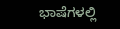ಭಾಷೆಗಳಲ್ಲಿ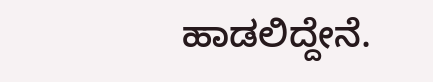ಹಾಡಲಿದ್ದೇನೆ.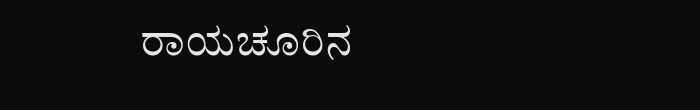ರಾಯಚೂರಿನ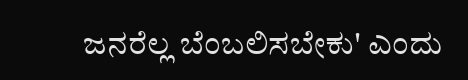ಜನರೆಲ್ಲ ಬೆಂಬಲಿಸಬೇಕು' ಎಂದು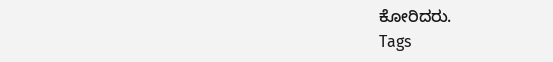ಕೋರಿದರು.
Tags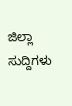ಜಿಲ್ಲಾ ಸುದ್ದಿಗಳು